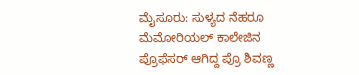ಮೈಸೂರು: ಸುಳ್ಯದ ನೆಹರೂ ಮೆಮೋರಿಯಲ್ ಕಾಲೇಜಿನ ಪ್ರೊಫೆಸರ್ ಆಗಿದ್ದ ಪ್ರೊ ಶಿವಣ್ಣ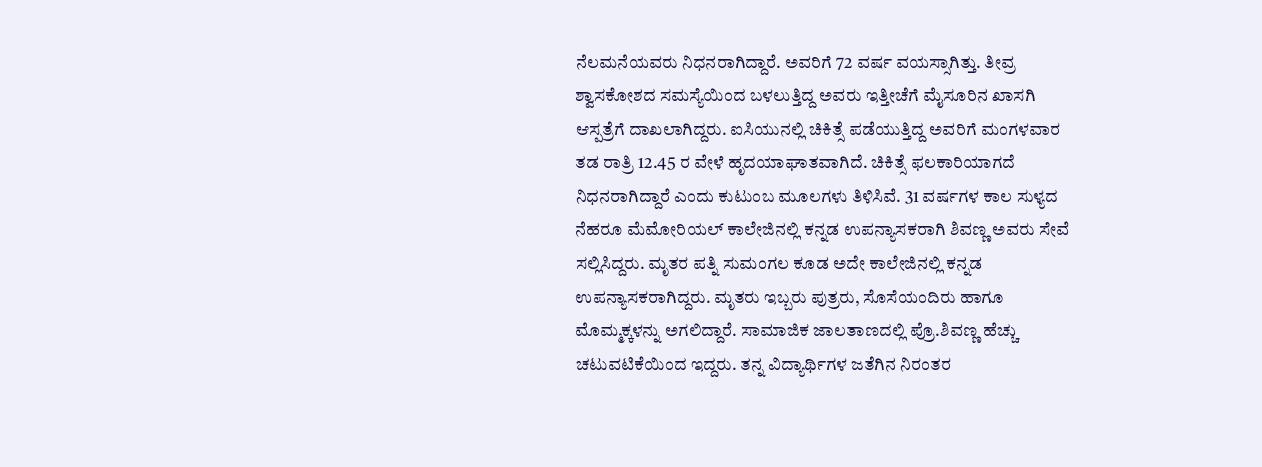ನೆಲಮನೆಯವರು ನಿಧನರಾಗಿದ್ದಾರೆ. ಅವರಿಗೆ 72 ವರ್ಷ ವಯಸ್ಸಾಗಿತ್ತು. ತೀವ್ರ ಶ್ವಾಸಕೋಶದ ಸಮಸ್ಯೆಯಿಂದ ಬಳಲುತ್ತಿದ್ದ ಅವರು ಇತ್ತೀಚೆಗೆ ಮೈಸೂರಿನ ಖಾಸಗಿ ಆಸ್ಪತ್ರೆಗೆ ದಾಖಲಾಗಿದ್ದರು. ಐಸಿಯುನಲ್ಲಿ ಚಿಕಿತ್ಸೆ ಪಡೆಯುತ್ತಿದ್ದ ಅವರಿಗೆ ಮಂಗಳವಾರ ತಡ ರಾತ್ರಿ 12.45 ರ ವೇಳೆ ಹೃದಯಾಘಾತವಾಗಿದೆ. ಚಿಕಿತ್ಸೆ ಫಲಕಾರಿಯಾಗದೆ ನಿಧನರಾಗಿದ್ದಾರೆ ಎಂದು ಕುಟುಂಬ ಮೂಲಗಳು ತಿಳಿಸಿವೆ. 31 ವರ್ಷಗಳ ಕಾಲ ಸುಳ್ಯದ ನೆಹರೂ ಮೆಮೋರಿಯಲ್ ಕಾಲೇಜಿನಲ್ಲಿ ಕನ್ನಡ ಉಪನ್ಯಾಸಕರಾಗಿ ಶಿವಣ್ಣ ಅವರು ಸೇವೆ ಸಲ್ಲಿಸಿದ್ದರು. ಮೃತರ ಪತ್ನಿ ಸುಮಂಗಲ ಕೂಡ ಅದೇ ಕಾಲೇಜಿನಲ್ಲಿ ಕನ್ನಡ ಉಪನ್ಯಾಸಕರಾಗಿದ್ದರು. ಮೃತರು ಇಬ್ಬರು ಪುತ್ರರು, ಸೊಸೆಯಂದಿರು ಹಾಗೂ ಮೊಮ್ಮಕ್ಕಳನ್ನು ಅಗಲಿದ್ದಾರೆ. ಸಾಮಾಜಿಕ ಜಾಲತಾಣದಲ್ಲಿ ಪ್ರೊ.ಶಿವಣ್ಣ ಹೆಚ್ಚು ಚಟುವಟಿಕೆಯಿಂದ ಇದ್ದರು. ತನ್ನ ವಿದ್ಯಾರ್ಥಿಗಳ ಜತೆಗಿನ ನಿರಂತರ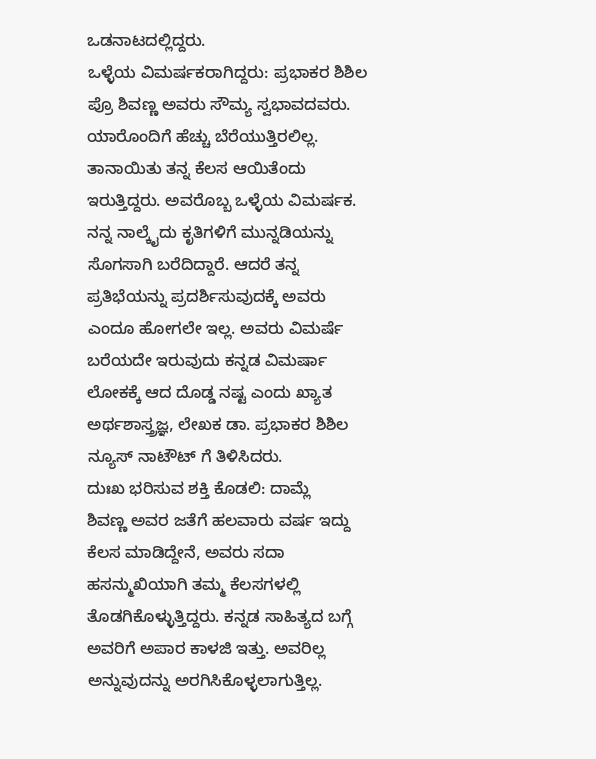ಒಡನಾಟದಲ್ಲಿದ್ದರು.
ಒಳ್ಳೆಯ ವಿಮರ್ಷಕರಾಗಿದ್ದರು: ಪ್ರಭಾಕರ ಶಿಶಿಲ
ಪ್ರೊ ಶಿವಣ್ಣ ಅವರು ಸೌಮ್ಯ ಸ್ವಭಾವದವರು. ಯಾರೊಂದಿಗೆ ಹೆಚ್ಚು ಬೆರೆಯುತ್ತಿರಲಿಲ್ಲ. ತಾನಾಯಿತು ತನ್ನ ಕೆಲಸ ಆಯಿತೆಂದು ಇರುತ್ತಿದ್ದರು. ಅವರೊಬ್ಬ ಒಳ್ಳೆಯ ವಿಮರ್ಷಕ. ನನ್ನ ನಾಲ್ಕೈದು ಕೃತಿಗಳಿಗೆ ಮುನ್ನಡಿಯನ್ನು ಸೊಗಸಾಗಿ ಬರೆದಿದ್ದಾರೆ. ಆದರೆ ತನ್ನ ಪ್ರತಿಭೆಯನ್ನು ಪ್ರದರ್ಶಿಸುವುದಕ್ಕೆ ಅವರು ಎಂದೂ ಹೋಗಲೇ ಇಲ್ಲ. ಅವರು ವಿಮರ್ಷೆ ಬರೆಯದೇ ಇರುವುದು ಕನ್ನಡ ವಿಮರ್ಷಾ ಲೋಕಕ್ಕೆ ಆದ ದೊಡ್ಡ ನಷ್ಟ ಎಂದು ಖ್ಯಾತ ಅರ್ಥಶಾಸ್ತ್ರಜ್ಞ, ಲೇಖಕ ಡಾ. ಪ್ರಭಾಕರ ಶಿಶಿಲ ನ್ಯೂಸ್ ನಾಟೌಟ್ ಗೆ ತಿಳಿಸಿದರು.
ದುಃಖ ಭರಿಸುವ ಶಕ್ತಿ ಕೊಡಲಿ: ದಾಮ್ಲೆ
ಶಿವಣ್ಣ ಅವರ ಜತೆಗೆ ಹಲವಾರು ವರ್ಷ ಇದ್ದು ಕೆಲಸ ಮಾಡಿದ್ದೇನೆ, ಅವರು ಸದಾ ಹಸನ್ಮುಖಿಯಾಗಿ ತಮ್ಮ ಕೆಲಸಗಳಲ್ಲಿ ತೊಡಗಿಕೊಳ್ಳುತ್ತಿದ್ದರು. ಕನ್ನಡ ಸಾಹಿತ್ಯದ ಬಗ್ಗೆ ಅವರಿಗೆ ಅಪಾರ ಕಾಳಜಿ ಇತ್ತು. ಅವರಿಲ್ಲ ಅನ್ನುವುದನ್ನು ಅರಗಿಸಿಕೊಳ್ಳಲಾಗುತ್ತಿಲ್ಲ.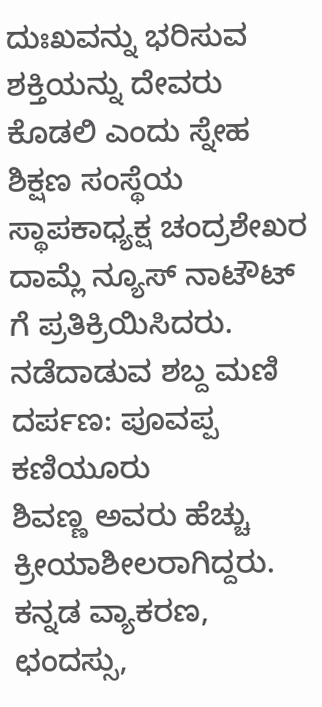ದುಃಖವನ್ನು ಭರಿಸುವ ಶಕ್ತಿಯನ್ನು ದೇವರು ಕೊಡಲಿ ಎಂದು ಸ್ನೇಹ ಶಿಕ್ಷಣ ಸಂಸ್ಥೆಯ ಸ್ಥಾಪಕಾಧ್ಯಕ್ಷ ಚಂದ್ರಶೇಖರ ದಾಮ್ಲೆ ನ್ಯೂಸ್ ನಾಟೌಟ್ ಗೆ ಪ್ರತಿಕ್ರಿಯಿಸಿದರು.
ನಡೆದಾಡುವ ಶಬ್ದ ಮಣಿ ದರ್ಪಣ: ಪೂವಪ್ಪ ಕಣಿಯೂರು
ಶಿವಣ್ಣ ಅವರು ಹೆಚ್ಚು ಕ್ರೀಯಾಶೀಲರಾಗಿದ್ದರು. ಕನ್ನಡ ವ್ಯಾಕರಣ, ಛಂದಸ್ಸು,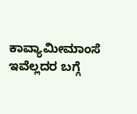ಕಾವ್ಯಾಮೀಮಾಂಸೆ ಇವೆಲ್ಲದರ ಬಗ್ಗೆ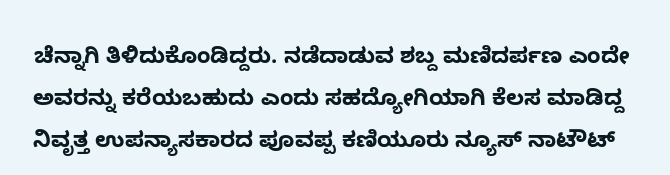ಚೆನ್ನಾಗಿ ತಿಳಿದುಕೊಂಡಿದ್ದರು. ನಡೆದಾಡುವ ಶಬ್ದ ಮಣಿದರ್ಪಣ ಎಂದೇ ಅವರನ್ನು ಕರೆಯಬಹುದು ಎಂದು ಸಹದ್ಯೋಗಿಯಾಗಿ ಕೆಲಸ ಮಾಡಿದ್ದ ನಿವೃತ್ತ ಉಪನ್ಯಾಸಕಾರದ ಪೂವಪ್ಪ ಕಣಿಯೂರು ನ್ಯೂಸ್ ನಾಟೌಟ್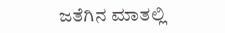ಜತೆಗಿನ ಮಾತಲ್ಲಿ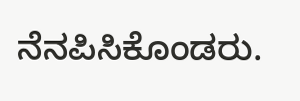ನೆನಪಿಸಿಕೊಂಡರು.